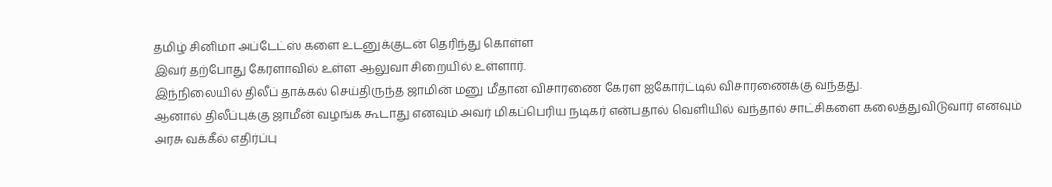தமிழ் சினிமா அப்டேட்ஸ் களை உடனுக்குடன் தெரிந்து கொள்ள
இவர் தற்போது கேரளாவில் உள்ள ஆலுவா சிறையில் உள்ளார்.
இந்நிலையில் திலீப் தாக்கல் செய்திருந்த ஜாமின் மனு மீதான விசாரணை கேரள ஐகோர்ட்டில் விசாரணைக்கு வந்தது.
ஆனால் திலீப்புக்கு ஜாமீன் வழங்க கூடாது எனவும் அவர் மிகப்பெரிய நடிகர் என்பதால் வெளியில் வந்தால் சாட்சிகளை கலைத்துவிடுவார் எனவும் அரசு வக்கீல் எதிர்ப்பு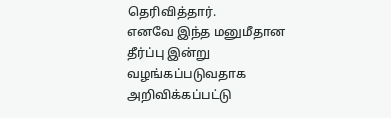தெரிவித்தார்.
எனவே இந்த மனுமீதான தீர்ப்பு இன்று வழங்கப்படுவதாக அறிவிக்கப்பட்டு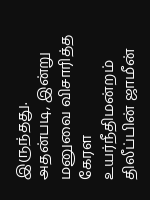இருந்தது.
அதன்படி, இன்று மனுவை விசாரித்த கேரள உயர்நீதிமன்றம் திலீப்பின் ஜாமீன்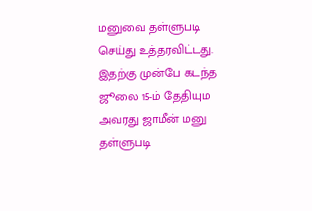மனுவை தள்ளுபடி செய்து உத்தரவிட்டது.
இதற்கு முன்பே கடந்த ஜூலை 15-ம் தேதியும அவரது ஜாமீன் மனு தள்ளுபடி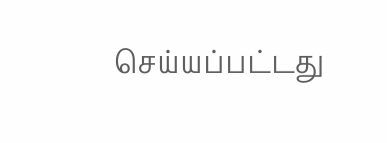செய்யப்பட்டது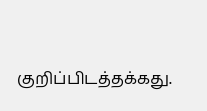குறிப்பிடத்தக்கது.